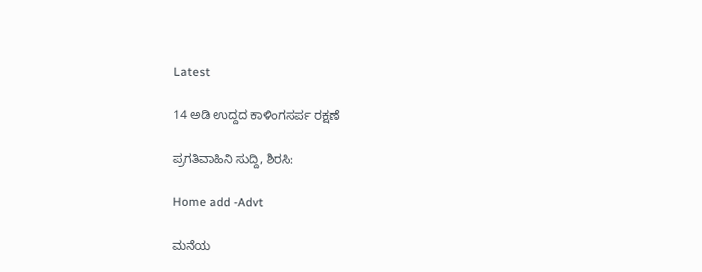Latest

14 ಅಡಿ ಉದ್ದದ ಕಾಳಿಂಗಸರ್ಪ ರಕ್ಷಣೆ

ಪ್ರಗತಿವಾಹಿನಿ ಸುದ್ದಿ, ಶಿರಸಿ:

Home add -Advt

ಮನೆಯ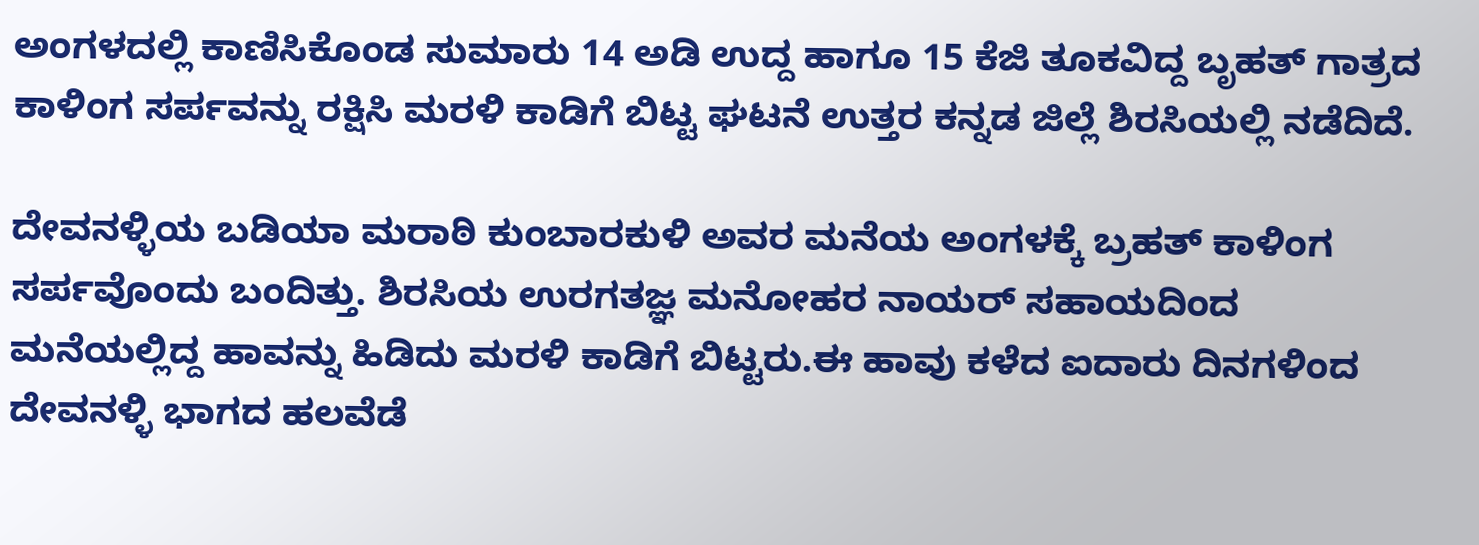ಅಂಗಳದಲ್ಲಿ ಕಾಣಿಸಿಕೊಂಡ ಸುಮಾರು 14 ಅಡಿ ಉದ್ದ ಹಾಗೂ 15 ಕೆಜಿ ತೂಕವಿದ್ದ ಬೃಹತ್ ಗಾತ್ರದ ಕಾಳಿಂಗ ಸರ್ಪವನ್ನು ರಕ್ಷಿಸಿ ಮರಳಿ ಕಾಡಿಗೆ ಬಿಟ್ಟ ಘಟನೆ ಉತ್ತರ ಕನ್ನಡ ಜಿಲ್ಲೆ ಶಿರಸಿಯಲ್ಲಿ ನಡೆದಿದೆ.

ದೇವನಳ್ಳಿಯ ಬಡಿಯಾ ಮರಾಠಿ ಕುಂಬಾರಕುಳಿ ಅವರ ಮನೆಯ ಅಂಗಳಕ್ಕೆ ಬ್ರಹತ್ ಕಾಳಿಂಗ ಸರ್ಪವೊಂದು ಬಂದಿತ್ತು. ಶಿರಸಿಯ ಉರಗತಜ್ಞ ಮನೋಹರ ನಾಯರ್ ಸಹಾಯದಿಂದ ಮನೆಯಲ್ಲಿದ್ದ ಹಾವನ್ನು ಹಿಡಿದು ಮರಳಿ ಕಾಡಿಗೆ ಬಿಟ್ಟರು.ಈ ಹಾವು ಕಳೆದ ಐದಾರು ದಿನಗಳಿಂದ ದೇವನಳ್ಳಿ ಭಾಗದ ಹಲವೆಡೆ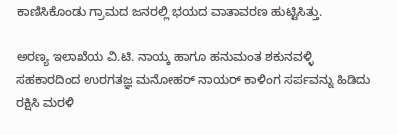ಕಾಣಿಸಿಕೊಂಡು ಗ್ರಾಮದ ಜನರಲ್ಲಿ ಭಯದ ವಾತಾವರಣ ಹುಟ್ಟಿಸಿತ್ತು.

ಅರಣ್ಯ ಇಲಾಖೆಯ ವಿ.ಟಿ. ನಾಯ್ಕ ಹಾಗೂ ಹನುಮಂತ ಶಕುನವಳ್ಳಿ ಸಹಕಾರದಿಂದ ಉರಗತಜ್ಞ ಮನೋಹರ್ ನಾಯರ್ ಕಾಳಿಂಗ ಸರ್ಪವನ್ನು ಹಿಡಿದು ರಕ್ಷಿಸಿ ಮರಳಿ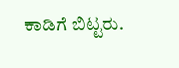ಕಾಡಿಗೆ ಬಿಟ್ಟರು.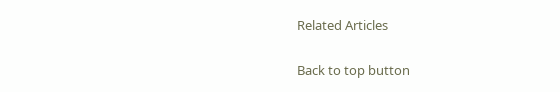Related Articles

Back to top button